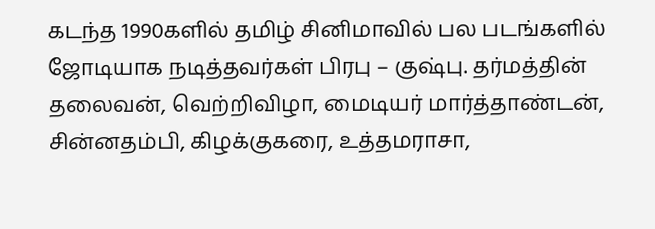கடந்த 1990களில் தமிழ் சினிமாவில் பல படங்களில் ஜோடியாக நடித்தவர்கள் பிரபு – குஷ்பு. தர்மத்தின் தலைவன், வெற்றிவிழா, மைடியர் மார்த்தாண்டன், சின்னதம்பி, கிழக்குகரை, உத்தமராசா,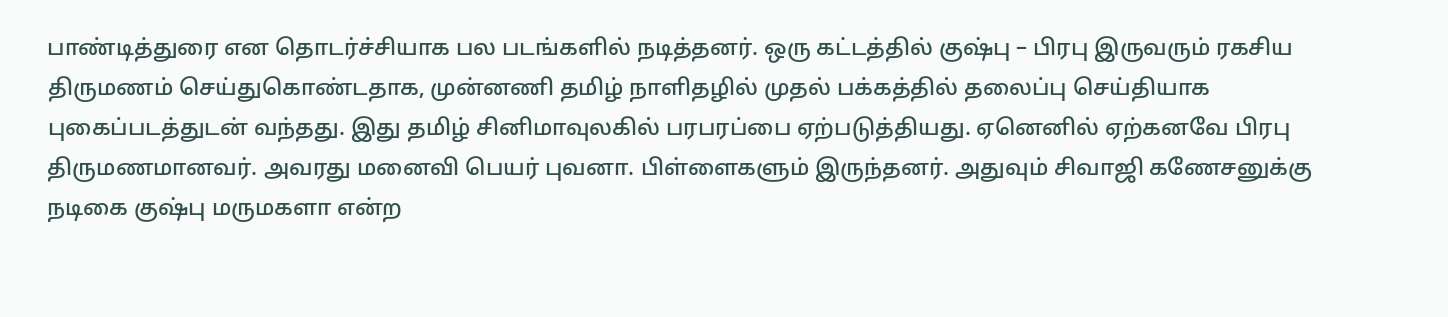பாண்டித்துரை என தொடர்ச்சியாக பல படங்களில் நடித்தனர். ஒரு கட்டத்தில் குஷ்பு – பிரபு இருவரும் ரகசிய திருமணம் செய்துகொண்டதாக, முன்னணி தமிழ் நாளிதழில் முதல் பக்கத்தில் தலைப்பு செய்தியாக புகைப்படத்துடன் வந்தது. இது தமிழ் சினிமாவுலகில் பரபரப்பை ஏற்படுத்தியது. ஏனெனில் ஏற்கனவே பிரபு திருமணமானவர். அவரது மனைவி பெயர் புவனா. பிள்ளைகளும் இருந்தனர். அதுவும் சிவாஜி கணேசனுக்கு நடிகை குஷ்பு மருமகளா என்ற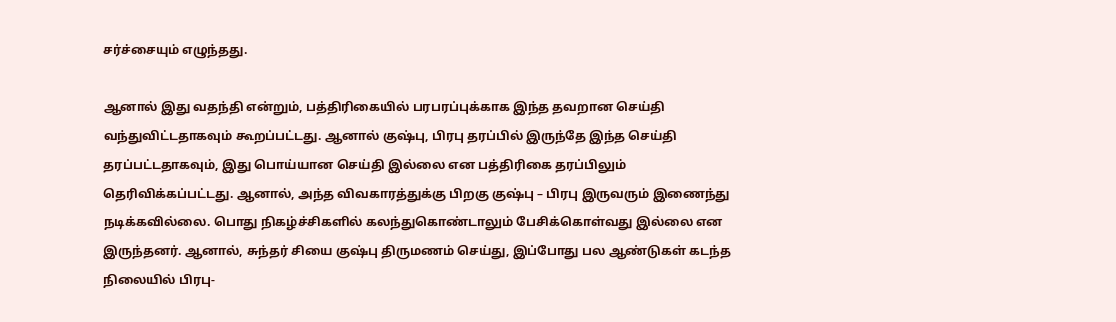சர்ச்சையும் எழுந்தது.

ஆனால் இது வதந்தி என்றும், பத்திரிகையில் பரபரப்புக்காக இந்த தவறான செய்தி வந்துவிட்டதாகவும் கூறப்பட்டது. ஆனால் குஷ்பு, பிரபு தரப்பில் இருந்தே இந்த செய்தி தரப்பட்டதாகவும், இது பொய்யான செய்தி இல்லை என பத்திரிகை தரப்பிலும் தெரிவிக்கப்பட்டது. ஆனால், அந்த விவகாரத்துக்கு பிறகு குஷ்பு – பிரபு இருவரும் இணைந்து நடிக்கவில்லை. பொது நிகழ்ச்சிகளில் கலந்துகொண்டாலும் பேசிக்கொள்வது இல்லை என இருந்தனர். ஆனால், சுந்தர் சியை குஷ்பு திருமணம் செய்து, இப்போது பல ஆண்டுகள் கடந்த நிலையில் பிரபு-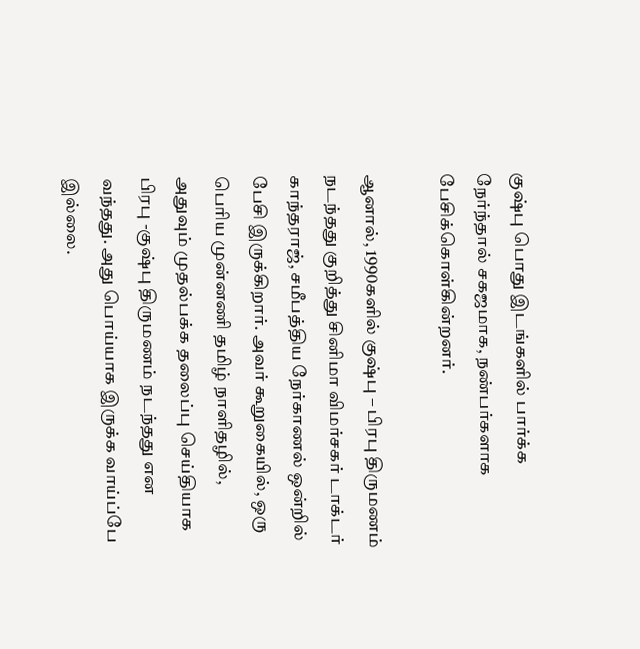குஷ்பு பொது இடங்களில் பார்க்க நேர்ந்தால் சகஜமாக, நண்பர்களாக பேசிக்கொள்கின்றனர்.

ஆனால், 1990களில் குஷ்பு – பிரபு திருமணம் நடந்தது குறித்து சினிமா விமர்சகர் டாக்டர் காந்தராஜ், சமீபத்திய நேர்காணல் ஒன்றில் பேசி இருக்கிறார். அவர் கூறுகையில், ஒரு பெரிய முன்னணி தமிழ் நாளிதழில், அதுவும் முதல்பக்க தலைப்பு செய்தியாக பிரபு -குஷ்பு திருமணம் நடந்தது என வந்தது. அது பொய்யாக இருக்க வாய்ப்பே இல்லை.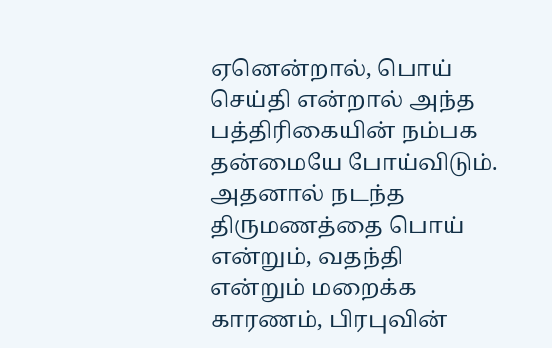ஏனென்றால், பொய் செய்தி என்றால் அந்த பத்திரிகையின் நம்பக தன்மையே போய்விடும். அதனால் நடந்த திருமணத்தை பொய் என்றும், வதந்தி என்றும் மறைக்க காரணம், பிரபுவின்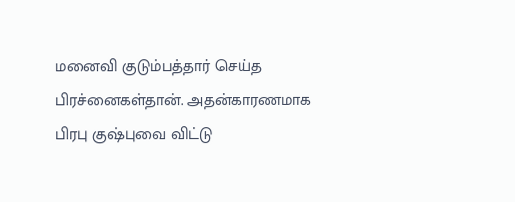மனைவி குடும்பத்தார் செய்த பிரச்னைகள்தான். அதன்காரணமாக பிரபு குஷ்புவை விட்டு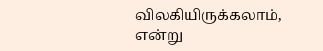விலகியிருக்கலாம், என்று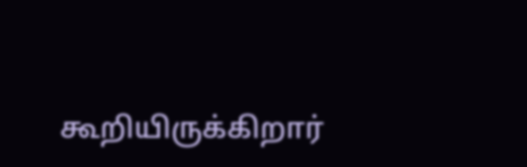கூறியிருக்கிறார்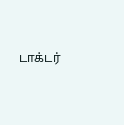டாக்டர்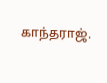காந்தராஜ்.